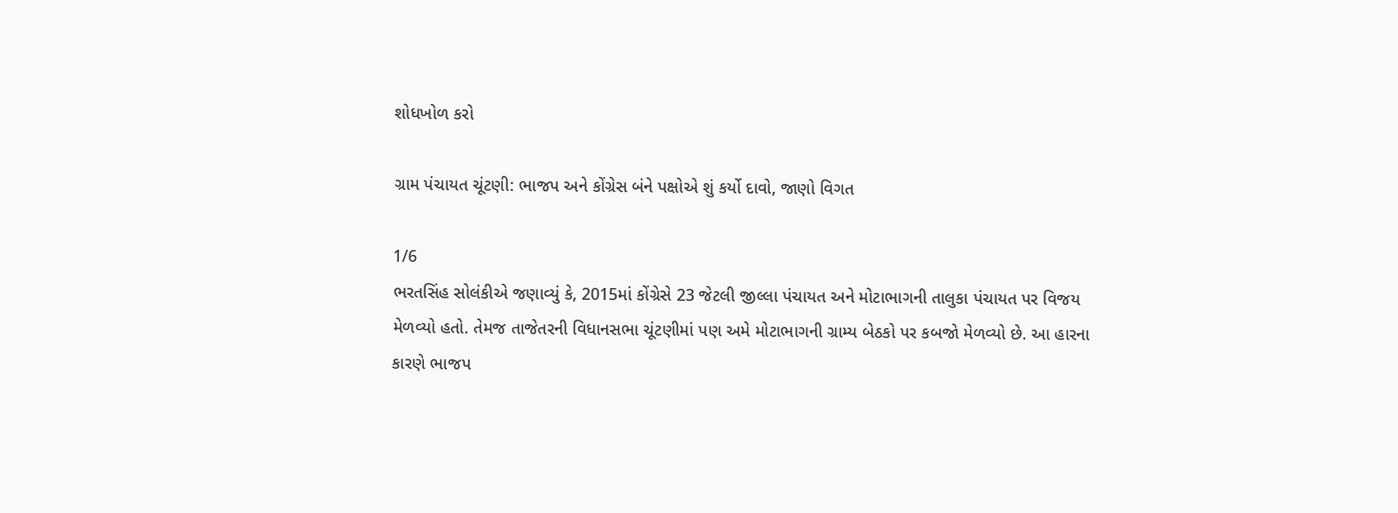શોધખોળ કરો

ગ્રામ પંચાયત ચૂંટણી: ભાજપ અને કોંગ્રેસ બંને પક્ષોએ શું કર્યો દાવો, જાણો વિગત

1/6
ભરતસિંહ સોલંકીએ જણાવ્યું કે, 2015માં કોંગ્રેસે 23 જેટલી જીલ્લા પંચાયત અને મોટાભાગની તાલુકા પંચાયત પર વિજય મેળવ્યો હતો. તેમજ તાજેતરની વિધાનસભા ચૂંટણીમાં પણ અમે મોટાભાગની ગ્રામ્ય બેઠકો પર કબજો મેળવ્યો છે. આ હારના કારણે ભાજપ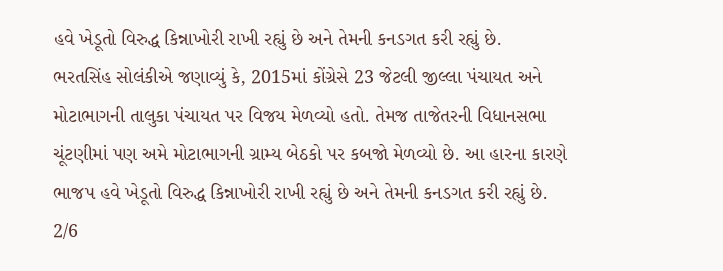હવે ખેડૂતો વિરુદ્ધ કિન્નાખોરી રાખી રહ્યું છે અને તેમની કનડગત કરી રહ્યું છે.
ભરતસિંહ સોલંકીએ જણાવ્યું કે, 2015માં કોંગ્રેસે 23 જેટલી જીલ્લા પંચાયત અને મોટાભાગની તાલુકા પંચાયત પર વિજય મેળવ્યો હતો. તેમજ તાજેતરની વિધાનસભા ચૂંટણીમાં પણ અમે મોટાભાગની ગ્રામ્ય બેઠકો પર કબજો મેળવ્યો છે. આ હારના કારણે ભાજપ હવે ખેડૂતો વિરુદ્ધ કિન્નાખોરી રાખી રહ્યું છે અને તેમની કનડગત કરી રહ્યું છે.
2/6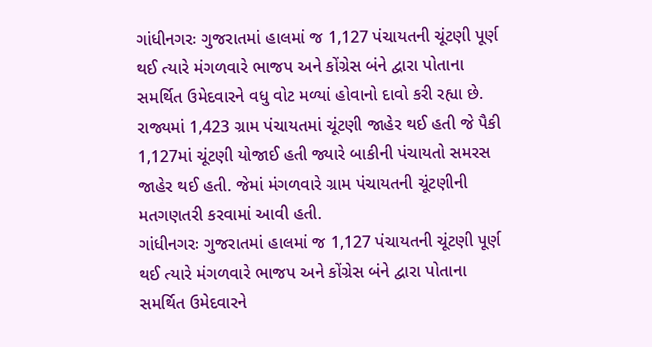ગાંધીનગરઃ ગુજરાતમાં હાલમાં જ 1,127 પંચાયતની ચૂંટણી પૂર્ણ થઈ ત્યારે મંગળવારે ભાજપ અને કોંગ્રેસ બંને દ્વારા પોતાના સમર્થિત ઉમેદવારને વધુ વોટ મળ્યાં હોવાનો દાવો કરી રહ્યા છે. રાજ્યમાં 1,423 ગ્રામ પંચાયતમાં ચૂંટણી જાહેર થઈ હતી જે પૈકી 1,127માં ચૂંટણી યોજાઈ હતી જ્યારે બાકીની પંચાયતો સમરસ જાહેર થઈ હતી. જેમાં મંગળવારે ગ્રામ પંચાયતની ચૂંટણીની મતગણતરી કરવામાં આવી હતી.
ગાંધીનગરઃ ગુજરાતમાં હાલમાં જ 1,127 પંચાયતની ચૂંટણી પૂર્ણ થઈ ત્યારે મંગળવારે ભાજપ અને કોંગ્રેસ બંને દ્વારા પોતાના સમર્થિત ઉમેદવારને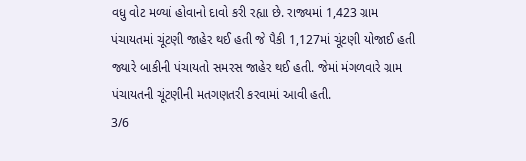વધુ વોટ મળ્યાં હોવાનો દાવો કરી રહ્યા છે. રાજ્યમાં 1,423 ગ્રામ પંચાયતમાં ચૂંટણી જાહેર થઈ હતી જે પૈકી 1,127માં ચૂંટણી યોજાઈ હતી જ્યારે બાકીની પંચાયતો સમરસ જાહેર થઈ હતી. જેમાં મંગળવારે ગ્રામ પંચાયતની ચૂંટણીની મતગણતરી કરવામાં આવી હતી.
3/6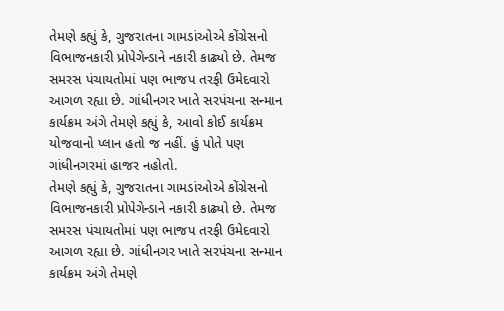તેમણે કહ્યું કે, ગુજરાતના ગામડાંઓએ કોંગ્રેસનો વિભાજનકારી પ્રોપેગેન્ડાને નકારી કાઢ્યો છે. તેમજ સમરસ પંચાયતોમાં પણ ભાજપ તરફી ઉમેદવારો આગળ રહ્યા છે. ગાંધીનગર ખાતે સરપંચના સન્માન કાર્યક્રમ અંગે તેમણે કહ્યું કે, આવો કોઈ કાર્યક્રમ યોજવાનો પ્લાન હતો જ નહીં. હું પોતે પણ ગાંધીનગરમાં હાજર નહોતો.
તેમણે કહ્યું કે, ગુજરાતના ગામડાંઓએ કોંગ્રેસનો વિભાજનકારી પ્રોપેગેન્ડાને નકારી કાઢ્યો છે. તેમજ સમરસ પંચાયતોમાં પણ ભાજપ તરફી ઉમેદવારો આગળ રહ્યા છે. ગાંધીનગર ખાતે સરપંચના સન્માન કાર્યક્રમ અંગે તેમણે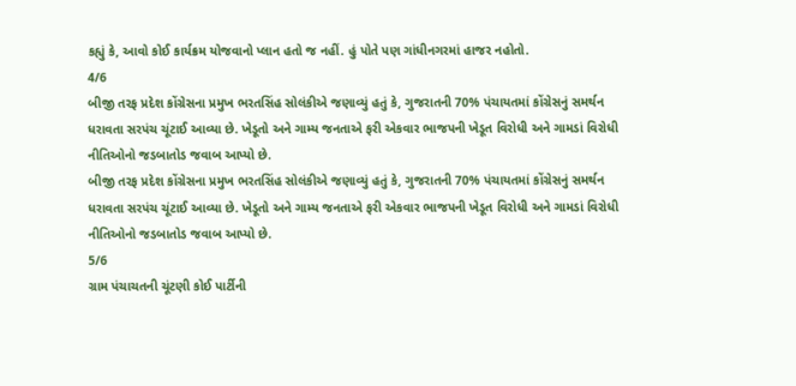કહ્યું કે, આવો કોઈ કાર્યક્રમ યોજવાનો પ્લાન હતો જ નહીં. હું પોતે પણ ગાંધીનગરમાં હાજર નહોતો.
4/6
બીજી તરફ પ્રદેશ કોંગ્રેસના પ્રમુખ ભરતસિંહ સોલંકીએ જણાવ્યું હતું કે, ગુજરાતની 70% પંચાયતમાં કોંગ્રેસનું સમર્થન ધરાવતા સરપંચ ચૂંટાઈ આવ્યા છે. ખેડૂતો અને ગામ્ય જનતાએ ફરી એકવાર ભાજપની ખેડૂત વિરોધી અને ગામડાં વિરોધી નીતિઓનો જડબાતોડ જવાબ આપ્યો છે.
બીજી તરફ પ્રદેશ કોંગ્રેસના પ્રમુખ ભરતસિંહ સોલંકીએ જણાવ્યું હતું કે, ગુજરાતની 70% પંચાયતમાં કોંગ્રેસનું સમર્થન ધરાવતા સરપંચ ચૂંટાઈ આવ્યા છે. ખેડૂતો અને ગામ્ય જનતાએ ફરી એકવાર ભાજપની ખેડૂત વિરોધી અને ગામડાં વિરોધી નીતિઓનો જડબાતોડ જવાબ આપ્યો છે.
5/6
ગ્રામ પંચાચતની ચૂંટણી કોઈ પાર્ટીની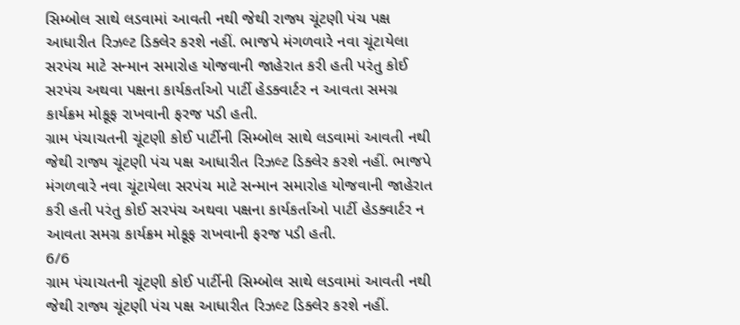સિમ્બોલ સાથે લડવામાં આવતી નથી જેથી રાજ્ય ચૂંટણી પંચ પક્ષ આધારીત રિઝલ્ટ ડિક્લેર કરશે નહીં. ભાજપે મંગળવારે નવા ચૂંટાયેલા સરપંચ માટે સન્માન સમારોહ યોજવાની જાહેરાત કરી હતી પરંતુ કોઈ સરપંચ અથવા પક્ષના કાર્યકર્તાઓ પાર્ટી હેડક્વાર્ટર ન આવતા સમગ્ર કાર્યક્રમ મોકૂફ રાખવાની ફરજ પડી હતી.
ગ્રામ પંચાચતની ચૂંટણી કોઈ પાર્ટીની સિમ્બોલ સાથે લડવામાં આવતી નથી જેથી રાજ્ય ચૂંટણી પંચ પક્ષ આધારીત રિઝલ્ટ ડિક્લેર કરશે નહીં. ભાજપે મંગળવારે નવા ચૂંટાયેલા સરપંચ માટે સન્માન સમારોહ યોજવાની જાહેરાત કરી હતી પરંતુ કોઈ સરપંચ અથવા પક્ષના કાર્યકર્તાઓ પાર્ટી હેડક્વાર્ટર ન આવતા સમગ્ર કાર્યક્રમ મોકૂફ રાખવાની ફરજ પડી હતી.
6/6
ગ્રામ પંચાચતની ચૂંટણી કોઈ પાર્ટીની સિમ્બોલ સાથે લડવામાં આવતી નથી જેથી રાજ્ય ચૂંટણી પંચ પક્ષ આધારીત રિઝલ્ટ ડિક્લેર કરશે નહીં.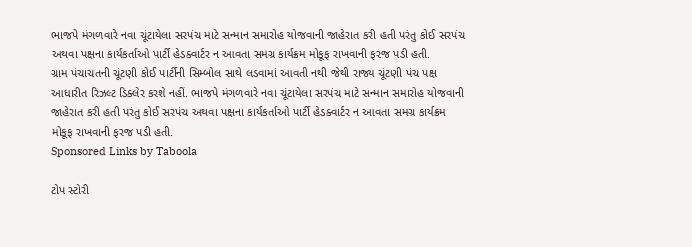ભાજપે મંગળવારે નવા ચૂંટાયેલા સરપંચ માટે સન્માન સમારોહ યોજવાની જાહેરાત કરી હતી પરંતુ કોઈ સરપંચ અથવા પક્ષના કાર્યકર્તાઓ પાર્ટી હેડક્વાર્ટર ન આવતા સમગ્ર કાર્યક્રમ મોકૂફ રાખવાની ફરજ પડી હતી.
ગ્રામ પંચાચતની ચૂંટણી કોઈ પાર્ટીની સિમ્બોલ સાથે લડવામાં આવતી નથી જેથી રાજ્ય ચૂંટણી પંચ પક્ષ આધારીત રિઝલ્ટ ડિક્લેર કરશે નહીં. ભાજપે મંગળવારે નવા ચૂંટાયેલા સરપંચ માટે સન્માન સમારોહ યોજવાની જાહેરાત કરી હતી પરંતુ કોઈ સરપંચ અથવા પક્ષના કાર્યકર્તાઓ પાર્ટી હેડક્વાર્ટર ન આવતા સમગ્ર કાર્યક્રમ મોકૂફ રાખવાની ફરજ પડી હતી.
Sponsored Links by Taboola

ટોપ સ્ટોરી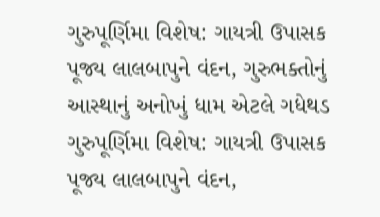ગુરુપૂર્ણિમા વિશેષ: ગાયત્રી ઉપાસક પૂજ્ય લાલબાપુને વંદન, ગુરુભક્તોનું આસ્થાનું અનોખું ધામ એટલે ગધેથડ
ગુરુપૂર્ણિમા વિશેષ: ગાયત્રી ઉપાસક પૂજ્ય લાલબાપુને વંદન,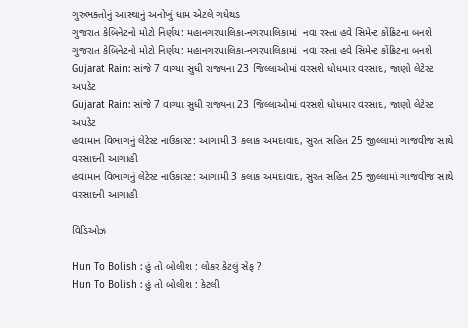ગુરુભક્તોનું આસ્થાનું અનોખું ધામ એટલે ગધેથડ
ગુજરાત કેબિનેટનો મોટો નિર્ણય: મહાનગરપાલિકા-નગરપાલિકામાં  નવા રસ્તા હવે સિમેન્ટ કોંક્રિટના બનશે
ગુજરાત કેબિનેટનો મોટો નિર્ણય: મહાનગરપાલિકા-નગરપાલિકામાં  નવા રસ્તા હવે સિમેન્ટ કોંક્રિટના બનશે
Gujarat Rain: સાંજે 7 વાગ્યા સુધી રાજ્યના 23 જિલ્લાઓમાં વરસશે ધોધમાર વરસાદ, જાણો લેટેસ્ટ અપડેટ
Gujarat Rain: સાંજે 7 વાગ્યા સુધી રાજ્યના 23 જિલ્લાઓમાં વરસશે ધોધમાર વરસાદ, જાણો લેટેસ્ટ અપડેટ
હવામાન વિભાગનું લેટેસ્ટ નાઉકાસ્ટ: આગામી 3 કલાક અમદાવાદ, સુરત સહિત 25 જીલ્લામાં ગાજવીજ સાથે વરસાદની આગાહી
હવામાન વિભાગનું લેટેસ્ટ નાઉકાસ્ટ: આગામી 3 કલાક અમદાવાદ, સુરત સહિત 25 જીલ્લામાં ગાજવીજ સાથે વરસાદની આગાહી

વિડિઓઝ

Hun To Bolish : હું તો બોલીશ : લોકર કેટલું સેફ ?
Hun To Bolish : હું તો બોલીશ : કેટલી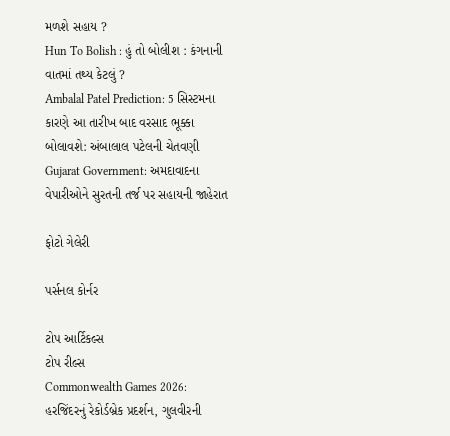મળશે સહાય ?
Hun To Bolish : હું તો બોલીશ : કંગનાની વાતમાં તથ્ય કેટલું ?
Ambalal Patel Prediction: 5 સિસ્ટમના કારણે આ તારીખ બાદ વરસાદ ભૂક્કા બોલાવશે: અંબાલાલ પટેલની ચેતવણી
Gujarat Government: અમદાવાદના વેપારીઓને સુરતની તર્જ પર સહાયની જાહેરાત

ફોટો ગેલેરી

પર્સનલ કોર્નર

ટોપ આર્ટિકલ્સ
ટોપ રીલ્સ
Commonwealth Games 2026: હરજિંદરનું રેકોર્ડબ્રેક પ્રદર્શન, ગુલવીરની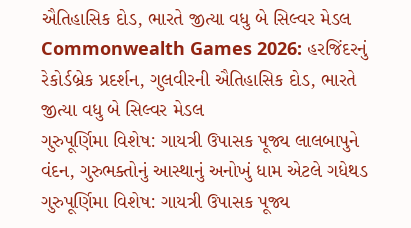ઐતિહાસિક દોડ, ભારતે જીત્યા વધુ બે સિલ્વર મેડલ
Commonwealth Games 2026: હરજિંદરનું રેકોર્ડબ્રેક પ્રદર્શન, ગુલવીરની ઐતિહાસિક દોડ, ભારતે જીત્યા વધુ બે સિલ્વર મેડલ
ગુરુપૂર્ણિમા વિશેષ: ગાયત્રી ઉપાસક પૂજ્ય લાલબાપુને વંદન, ગુરુભક્તોનું આસ્થાનું અનોખું ધામ એટલે ગધેથડ
ગુરુપૂર્ણિમા વિશેષ: ગાયત્રી ઉપાસક પૂજ્ય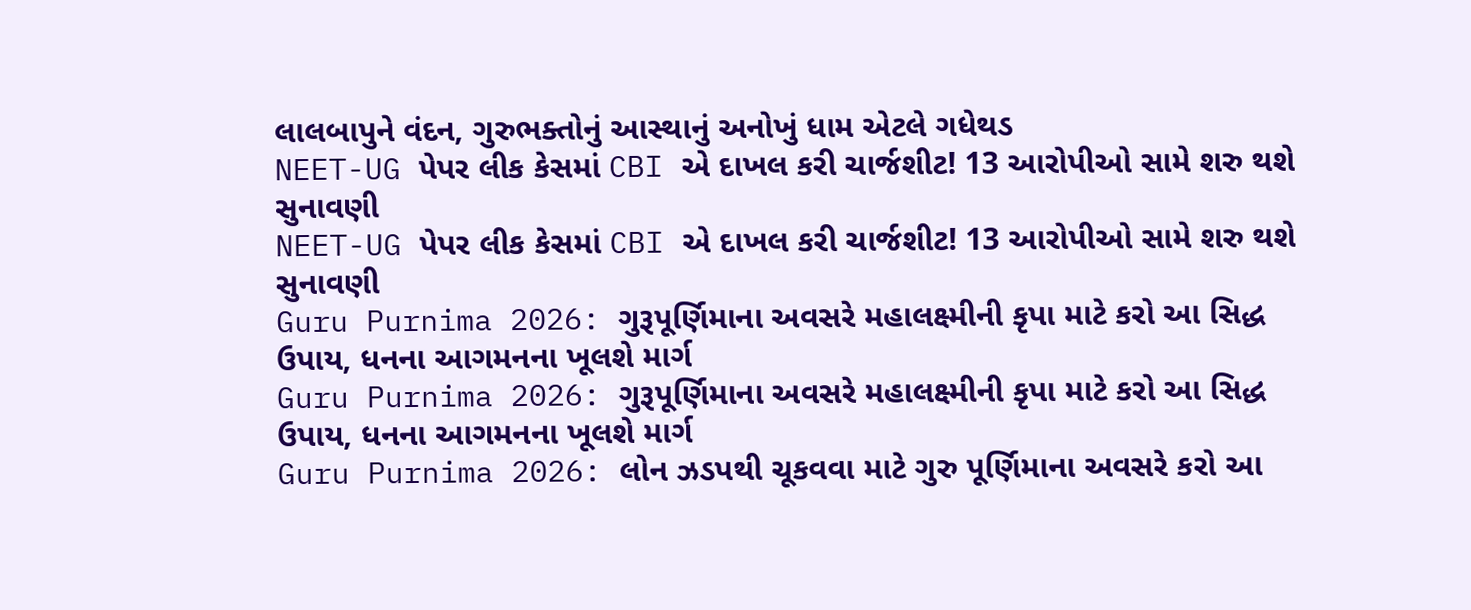લાલબાપુને વંદન, ગુરુભક્તોનું આસ્થાનું અનોખું ધામ એટલે ગધેથડ
NEET-UG પેપર લીક કેસમાં CBI એ દાખલ કરી ચાર્જશીટ! 13 આરોપીઓ સામે શરુ થશે સુનાવણી
NEET-UG પેપર લીક કેસમાં CBI એ દાખલ કરી ચાર્જશીટ! 13 આરોપીઓ સામે શરુ થશે સુનાવણી
Guru Purnima 2026: ગુરૂપૂર્ણિમાના અવસરે મહાલક્ષ્મીની કૃપા માટે કરો આ સિદ્ધ ઉપાય, ધનના આગમનના ખૂલશે માર્ગ
Guru Purnima 2026: ગુરૂપૂર્ણિમાના અવસરે મહાલક્ષ્મીની કૃપા માટે કરો આ સિદ્ધ ઉપાય, ધનના આગમનના ખૂલશે માર્ગ
Guru Purnima 2026: લોન ઝડપથી ચૂકવવા માટે ગુરુ પૂર્ણિમાના અવસરે કરો આ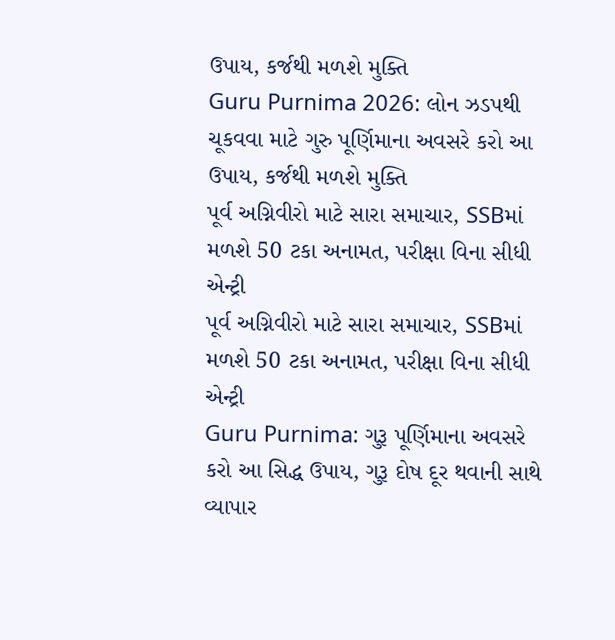ઉપાય, કર્જથી મળશે મુક્તિ
Guru Purnima 2026: લોન ઝડપથી ચૂકવવા માટે ગુરુ પૂર્ણિમાના અવસરે કરો આ ઉપાય, કર્જથી મળશે મુક્તિ
પૂર્વ અગ્નિવીરો માટે સારા સમાચાર, SSBમાં મળશે 50 ટકા અનામત, પરીક્ષા વિના સીધી એન્ટ્રી
પૂર્વ અગ્નિવીરો માટે સારા સમાચાર, SSBમાં મળશે 50 ટકા અનામત, પરીક્ષા વિના સીધી એન્ટ્રી
Guru Purnima: ગુરૂ પૂર્ણિમાના અવસરે કરો આ સિદ્ધ ઉપાય, ગુરૂ દોષ દૂર થવાની સાથે વ્યાપાર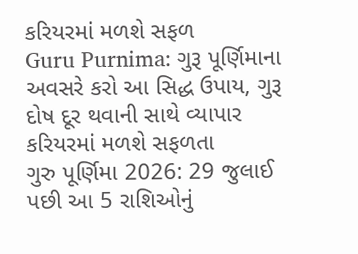કરિયરમાં મળશે સફળ
Guru Purnima: ગુરૂ પૂર્ણિમાના અવસરે કરો આ સિદ્ધ ઉપાય, ગુરૂ દોષ દૂર થવાની સાથે વ્યાપાર કરિયરમાં મળશે સફળતા
ગુરુ પૂર્ણિમા 2026: 29 જુલાઈ પછી આ 5 રાશિઓનું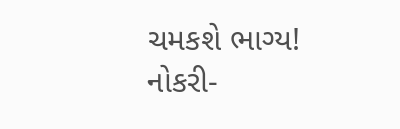ચમકશે ભાગ્ય! નોકરી-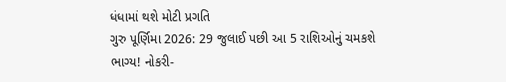ધંધામાં થશે મોટી પ્રગતિ
ગુરુ પૂર્ણિમા 2026: 29 જુલાઈ પછી આ 5 રાશિઓનું ચમકશે ભાગ્ય! નોકરી-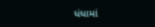ધંધામાં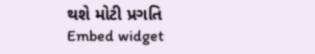થશે મોટી પ્રગતિ
Embed widget